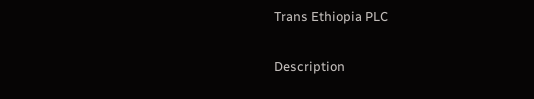Trans Ethiopia PLC

Description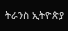ትራንስ ኢትዮጵያ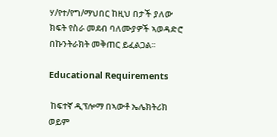ሃ/የተ/የግ/ማህበር ከዚህ በታች ያለው ክፍት የስራ መደብ ባለሙያዎች ኣወዳድሮ በኩንትራክት መቅጠር ይፈልጋል፡፡

Educational Requirements

 ከፍተኛ ዲፕሎማ በኣውቶ ኤሌክትሪክ ወይም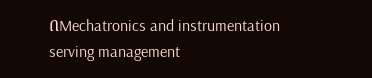በMechatronics and instrumentation serving management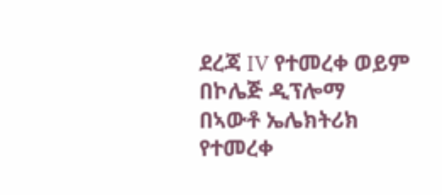ደረጃ IV የተመረቀ ወይም በኮሌጅ ዲፕሎማ በኣውቶ ኤሌክትሪክ የተመረቀ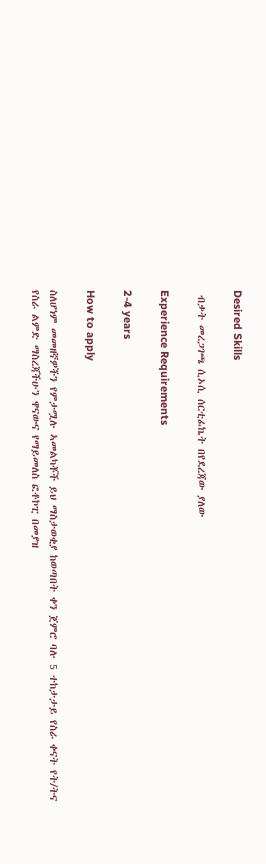Desired Skills

 ብቃት መረጋገጫ ሲኦሲ ሰርቲፊኬት በየደረጃው ያለው

Experience Requirements

2-4 years

How to apply

ስለሆነም መመዘኛዎችን የምታሟሉ ኣመልካቾች ይህ ማስታወቂያ ከወጣበት ቀን ጀምሮ ባሉ 5 ተከታታይ የስራ ቀናት የት/ትና የስራ ልምድ ማስረጃችሁን ዋናውና የማይመለስ ፎቶኮፒ በመያዝ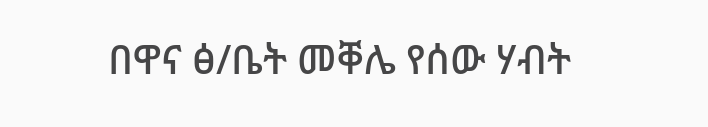በዋና ፅ/ቤት መቐሌ የሰው ሃብት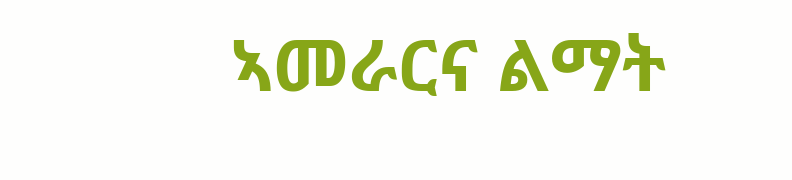ኣመራርና ልማት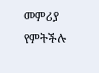መምሪያ የምትችሉ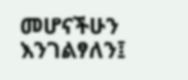መሆናችሁን እንገልፃለን፤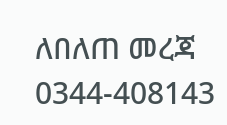ለበለጠ መረጃ 0344-408143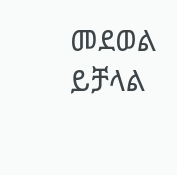መደወል ይቻላል